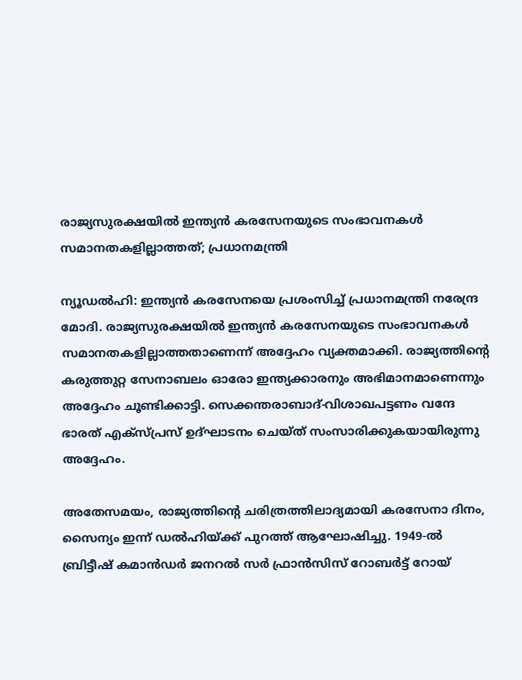രാജ്യസുരക്ഷയിൽ ഇന്ത്യൻ കരസേനയുടെ സംഭാവനകൾ സമാനതകളില്ലാത്തത്; പ്രധാനമന്ത്രി

ന്യൂഡൽഹി: ഇന്ത്യൻ കരസേനയെ പ്രശംസിച്ച് പ്രധാനമന്ത്രി നരേന്ദ്ര മോദി. രാജ്യസുരക്ഷയിൽ ഇന്ത്യൻ കരസേനയുടെ സംഭാവനകൾ സമാനതകളില്ലാത്തതാണെന്ന് അദ്ദേഹം വ്യക്തമാക്കി. രാജ്യത്തിന്റെ കരുത്തുറ്റ സേനാബലം ഓരോ ഇന്ത്യക്കാരനും അഭിമാനമാണെന്നും അദ്ദേഹം ചൂണ്ടിക്കാട്ടി. സെക്കന്തരാബാദ്-വിശാഖപട്ടണം വന്ദേ ഭാരത് എക്‌സ്പ്രസ് ഉദ്ഘാടനം ചെയ്ത് സംസാരിക്കുകയായിരുന്നു അദ്ദേഹം.

അതേസമയം, രാജ്യത്തിന്റെ ചരിത്രത്തിലാദ്യമായി കരസേനാ ദിനം, സൈന്യം ഇന്ന് ഡൽഹിയ്ക്ക് പുറത്ത് ആഘോഷിച്ചു. 1949-ൽ ബ്രിട്ടീഷ് കമാൻഡർ ജനറൽ സർ ഫ്രാൻസിസ് റോബർട്ട് റോയ്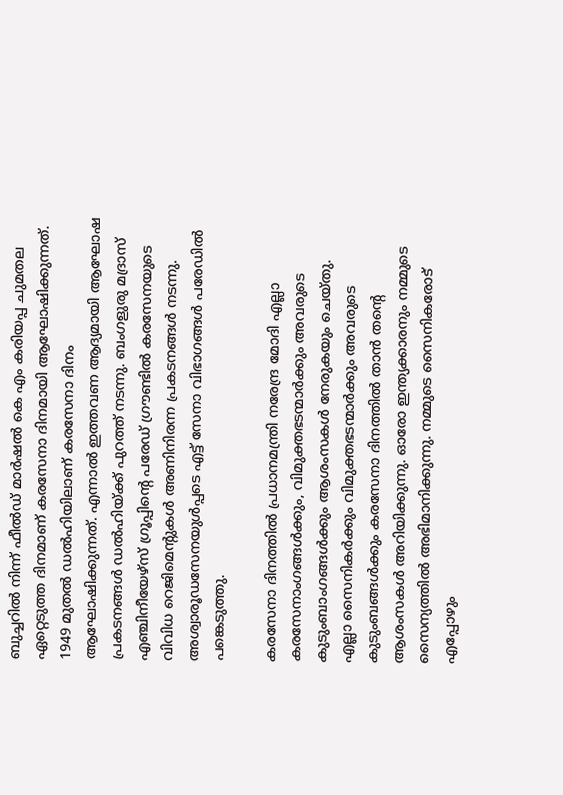ബുച്ചറിൽ നിന്ന് ഫീൽഡ് മാർഷൽ കെ എം കരിയപ്പ ചുമതല ഏറ്റെടുത്ത ദിനമാണ് കരസേനാ ദിനമായി ആഘോഷിക്കുന്നത്. 1949 മുതൽ ഡൽഹിയിലാണ് കരസേനാ ദിനം ആഘോഷിക്കുന്നത്. എന്നാൽ ഇത്തവണ ആദ്യമായി ആഘോഷ പ്രകടനങ്ങൾ ഡൽഹിയ്ക്ക് പുറത്ത് നടന്നു. ബംഗളുരു മദ്രാസ് എഞ്ചിനീയേഴ്‌സ് ഗ്രൂപ്പിന്റെ പരേഡ് ഗ്രൗണ്ടിൽ കരസേനയുടെ വിവിധ റെജിമെന്റുകൾ അണിനിരന്ന പ്രകടനങ്ങൾ നടന്നു. അശ്വാരൂഡസേനയുൾപ്പടെ എട്ട് സേനാ വിഭാഗങ്ങൾ പരേഡിൽ പങ്കെടുത്തു.

കരസേനാ ദിനത്തിൽ പ്രധാനമന്ത്രി നരേന്ദ്ര മോദി എല്ലാ കരസേനാംഗങ്ങൾക്കും, വിമുക്തഭടന്മാർക്കും അവരുടെ കുടുംബാംഗങ്ങൾക്കും ആശംസകൾ നേരുകയും ചെയ്തു. എല്ലാ സൈനികർക്കും വിമുക്തഭടന്മാർക്കും അവരുടെ കുടുംബങ്ങൾക്കും കരസേനാ ദിനത്തിൽ താൻ തന്റെ ആശംസകൾ അറിയിക്കുന്നു. ഓരോ ഇന്ത്യക്കാരനും നമ്മുടെ സൈന്യത്തിൽ അഭിമാനിക്കുന്നു. നമ്മുടെ സൈനികരോട് എപ്പോഴും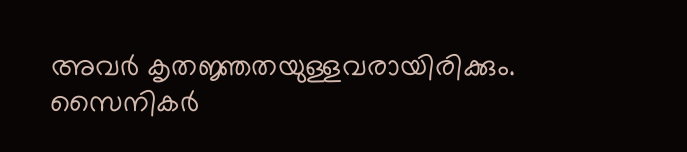അവർ കൃതജ്ഞതയുള്ളവരായിരിക്കും. സൈനികർ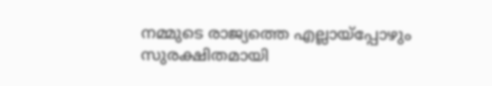നമ്മുടെ രാജ്യത്തെ എല്ലായ്‌പ്പോഴും സുരക്ഷിതമായി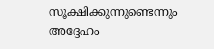സൂക്ഷിക്കുന്നുണ്ടെന്നും അദ്ദേഹം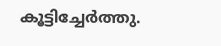കൂട്ടിച്ചേർത്തു.